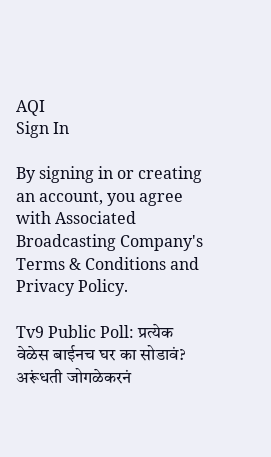AQI
Sign In

By signing in or creating an account, you agree with Associated Broadcasting Company's Terms & Conditions and Privacy Policy.

Tv9 Public Poll: प्रत्येक वेळेस बाईनच घर का सोडावं? अरूंधती जोगळेकरनं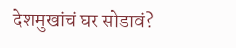देशमुखांचं घर सोडावं?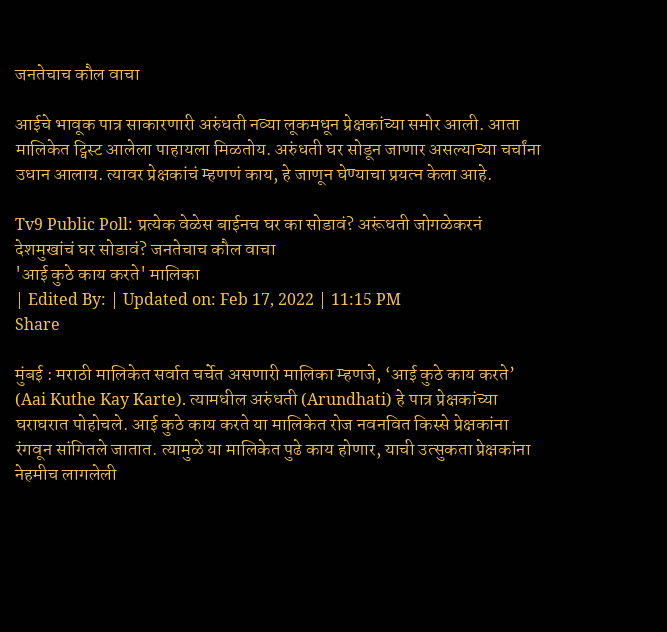जनतेचाच कौल वाचा

आईचे भावूक पात्र साकारणारी अरुंधती नव्या लूकमधून प्रेक्षकांच्या समोर आली. आता मालिकेत ट्विस्ट आलेला पाहायला मिळतोय. अरुंधती घर सोडून जाणार असल्याच्या चर्चांना उधान आलाय. त्यावर प्रेक्षकांचं म्हणणं काय, हे जाणून घेण्याचा प्रयत्न केला आहे.

Tv9 Public Poll: प्रत्येक वेळेस बाईनच घर का सोडावं? अरूंधती जोगळेकरनं देशमुखांचं घर सोडावं? जनतेचाच कौल वाचा
'आई कुठे काय करते' मालिका
| Edited By: | Updated on: Feb 17, 2022 | 11:15 PM
Share

मुंबई : मराठी मालिकेत सर्वात चर्चेत असणारी मालिका म्हणजे, ‘आई कुठे काय करते’ (Aai Kuthe Kay Karte). त्यामधील अरुंधती (Arundhati) हे पात्र प्रेक्षकांच्या घराघरात पोहोचले. आई कुठे काय करते या मालिकेत रोज नवनवित किस्से प्रेक्षकांना रंगवून सांगितले जातात. त्यामुळे या मालिकेत पुढे काय होणार, याची उत्सुकता प्रेक्षकांना नेहमीच लागलेली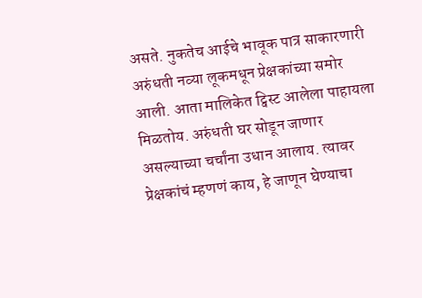असते. नुकतेच आईचे भावूक पात्र साकारणारी अरुंधती नव्या लूकमधून प्रेक्षकांच्या समोर आली. आता मालिकेत ट्विस्ट आलेला पाहायला मिळतोय. अरुंधती घर सोडून जाणार असल्याच्या चर्चांना उधान आलाय. त्यावर प्रेक्षकांचं म्हणणं काय, हे जाणून घेण्याचा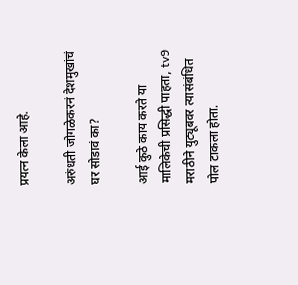प्रयत्न केला आहे.

अरुंधती जोगळेकरनं देशमुखांचं घर सोडावं का?

आई कुठे काय करते या मालिकेची प्रसिद्धी पाहता, tv9 मराठीने युट्यूबवर त्यासंबंधित पोल टाकला होता.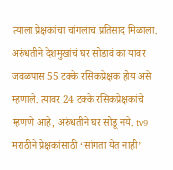त्याला प्रेक्षकांचा चांगलाच प्रतिसाद मिळाला. अरुंधतीने देशमुखांचं घर सोडावं का यावर जवळपास 55 टक्के रसिकप्रेक्षक होय असे म्हणाले. त्यावर 24 टक्के रसिकप्रेक्षकांचे म्हणणे आहे, अरुंधतीने घर सोडू नये. tv9 मराठीने प्रेक्षकांसाठी ‘सांगता येत नाही’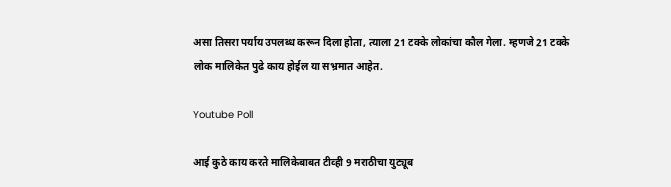असा तिसरा पर्याय उपलब्ध करून दिला होता, त्याला 21 टक्के लोकांचा कौल गेला. म्हणजे 21 टक्के लोक मालिकेत पुढे काय होईल या सभ्रमात आहेत.

Youtube Poll

आई कुठे काय करते मालिकेबाबत टीव्ही 9 मराठीचा युट्यूब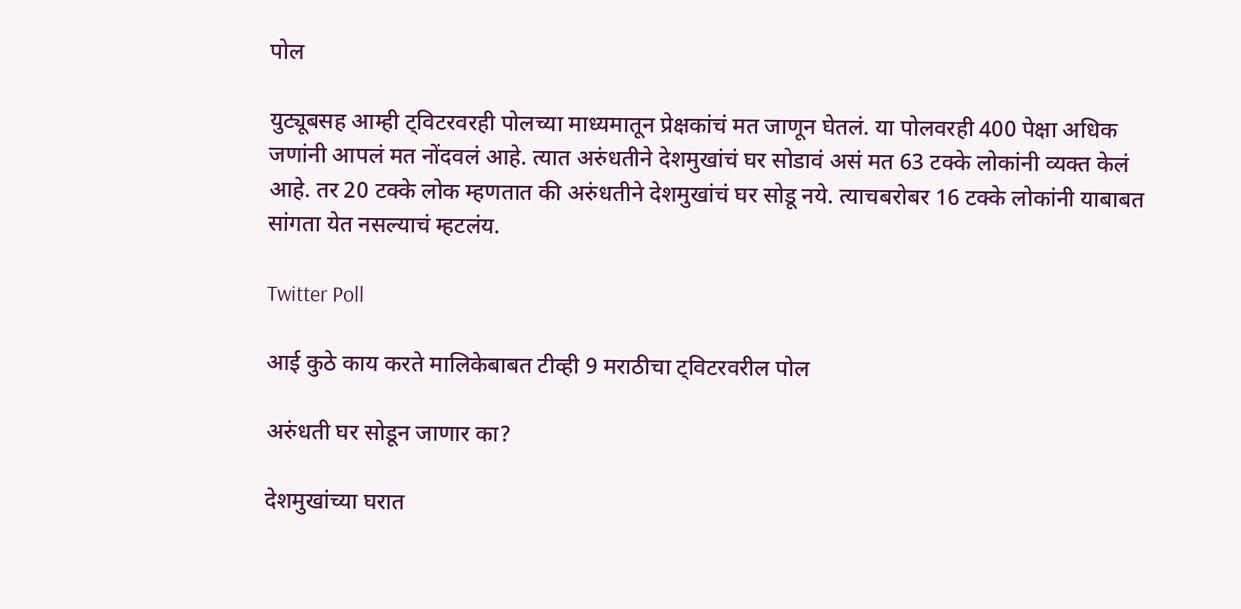पोल

युट्यूबसह आम्ही ट्विटरवरही पोलच्या माध्यमातून प्रेक्षकांचं मत जाणून घेतलं. या पोलवरही 400 पेक्षा अधिक जणांनी आपलं मत नोंदवलं आहे. त्यात अरुंधतीने देशमुखांचं घर सोडावं असं मत 63 टक्के लोकांनी व्यक्त केलं आहे. तर 20 टक्के लोक म्हणतात की अरुंधतीने देशमुखांचं घर सोडू नये. त्याचबरोबर 16 टक्के लोकांनी याबाबत सांगता येत नसल्याचं म्हटलंय.

Twitter Poll

आई कुठे काय करते मालिकेबाबत टीव्ही 9 मराठीचा ट्विटरवरील पोल

अरुंधती घर सोडून जाणार का?

देशमुखांच्या घरात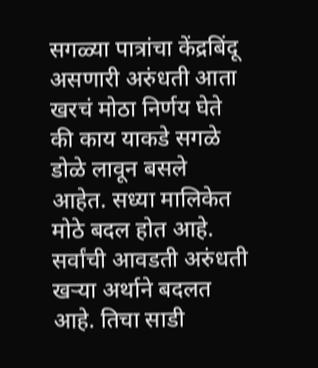सगळ्या पात्रांचा केंद्रबिंदू असणारी अरुंधती आता खरचं मोठा निर्णय घेते की काय याकडे सगळे डोळे लावून बसले आहेत. सध्या मालिकेत मोठे बदल होत आहे. सर्वांची आवडती अरुंधती खऱ्या अर्थाने बदलत आहे. तिचा साडी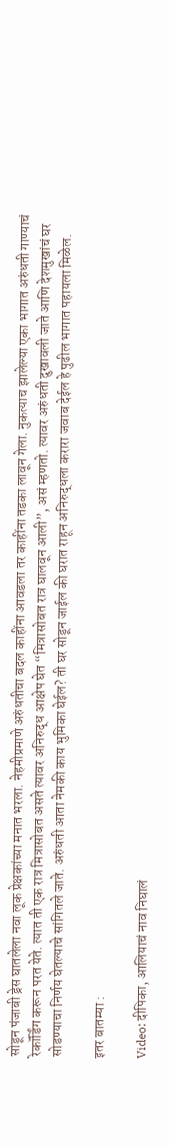सोडून पंजाबी ड्रेस घातलेला नवा लूक प्रेक्षकांच्या मनात भरला. नेहमीप्रमाणे अरुंधतीचा बदल काहींना आवडला तर काहींना तडका लावून गेला. नुकत्याच झालेल्या एका भागात अरुंधती गाण्याचं रेकॉर्डिंग करून परत येते. त्यात ती एक रात्र मित्रासोबत असते त्यावर अनिरुद्ध आक्षेप घेत “मित्रासोबत रात्र घालवून आली”, असं म्हणतो. त्यावर अरुंधती दुखावली जाते आणि देशमुखांचं घर सोडण्याचा निर्णय घेतल्याचे सांगितले जाते. अरुंधती आता नेमकी काय भुमिका घेईल? ती घर सोडून जाईल की घरात राहून अनिरुद्धला करारा जवाब देईल हे पुढील भागात पहायला मिळेल.

इतर बातम्या :

Video: दीपिका, आलियाचं नाव निघालं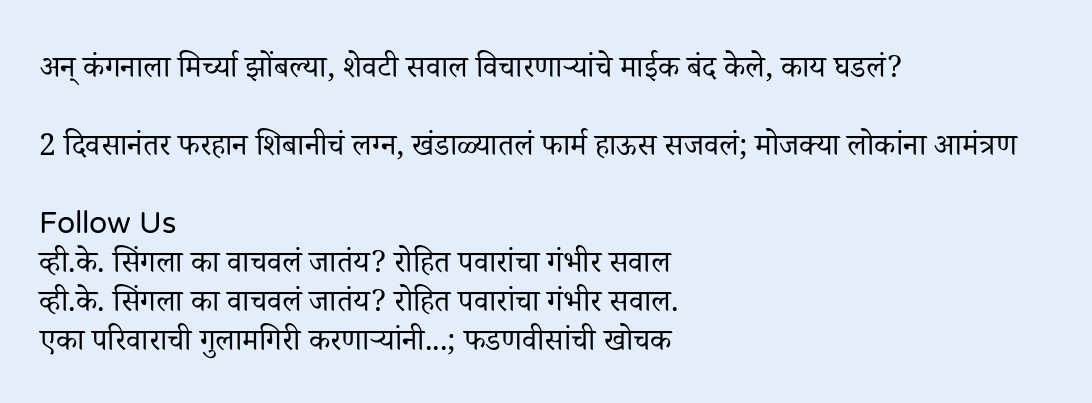अन् कंगनाला मिर्च्या झोंबल्या, शेवटी सवाल विचारणाऱ्यांचे माईक बंद केले, काय घडलं?

2 दिवसानंतर फरहान शिबानीचं लग्न, खंडाळ्यातलं फार्म हाऊस सजवलं; मोजक्या लोकांना आमंत्रण

Follow Us
व्ही.के. सिंगला का वाचवलं जातंय? रोहित पवारांचा गंभीर सवाल
व्ही.के. सिंगला का वाचवलं जातंय? रोहित पवारांचा गंभीर सवाल.
एका परिवाराची गुलामगिरी करणाऱ्यांनी...; फडणवीसांची खोचक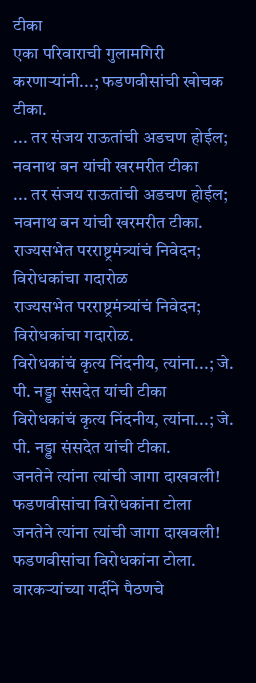टीका
एका परिवाराची गुलामगिरी करणाऱ्यांनी...; फडणवीसांची खोचक टीका.
... तर संजय राऊतांची अडचण होईल; नवनाथ बन यांची खरमरीत टीका
... तर संजय राऊतांची अडचण होईल; नवनाथ बन यांची खरमरीत टीका.
राज्यसभेत परराष्ट्रमंत्र्यांचं निवेदन; विरोधकांचा गदारोळ
राज्यसभेत परराष्ट्रमंत्र्यांचं निवेदन; विरोधकांचा गदारोळ.
विरोधकांचं कृत्य निंदनीय, त्यांना...; जे. पी. नड्डा संसदेत यांची टीका
विरोधकांचं कृत्य निंदनीय, त्यांना...; जे. पी. नड्डा संसदेत यांची टीका.
जनतेने त्यांना त्यांची जागा दाखवली! फडणवीसांचा विरोधकांना टोला
जनतेने त्यांना त्यांची जागा दाखवली! फडणवीसांचा विरोधकांना टोला.
वारकऱ्यांच्या गर्दीने पैठणचे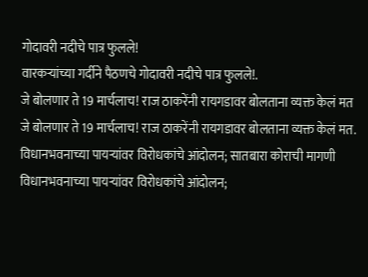गोदावरी नदीचे पात्र फुलले!
वारकऱ्यांच्या गर्दीने पैठणचे गोदावरी नदीचे पात्र फुलले!.
जे बोलणार ते 19 मार्चलाच! राज ठाकरेंनी रायगडावर बोलताना व्यक्त केलं मत
जे बोलणार ते 19 मार्चलाच! राज ठाकरेंनी रायगडावर बोलताना व्यक्त केलं मत.
विधानभवनाच्या पायऱ्यांवर विरोधकांचे आंदोलन; सातबारा कोराची मागणी
विधानभवनाच्या पायऱ्यांवर विरोधकांचे आंदोलन;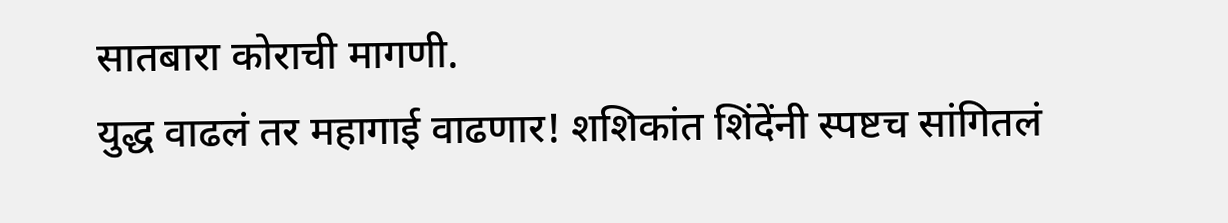सातबारा कोराची मागणी.
युद्ध वाढलं तर महागाई वाढणार! शशिकांत शिंदेंनी स्पष्टच सांगितलं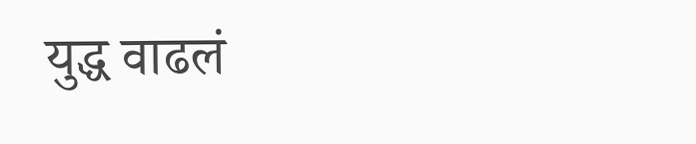युद्ध वाढलं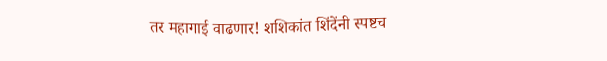तर महागाई वाढणार! शशिकांत शिंदेंनी स्पष्टच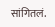सांगितलं.